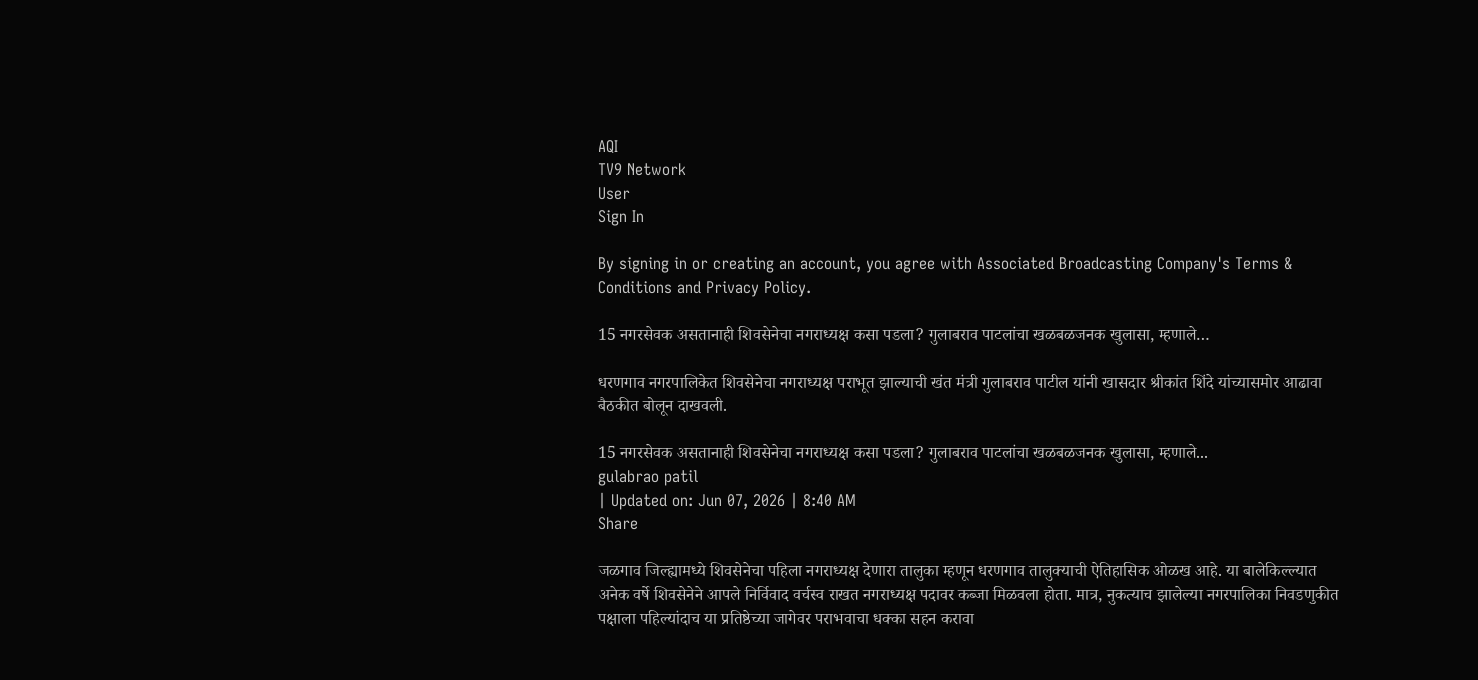AQI
TV9 Network
User
Sign In

By signing in or creating an account, you agree with Associated Broadcasting Company's Terms & Conditions and Privacy Policy.

15 नगरसेवक असतानाही शिवसेनेचा नगराध्यक्ष कसा पडला? गुलाबराव पाटलांचा खळबळजनक खुलासा, म्हणाले…

धरणगाव नगरपालिकेत शिवसेनेचा नगराध्यक्ष पराभूत झाल्याची खंत मंत्री गुलाबराव पाटील यांनी खासदार श्रीकांत शिंदे यांच्यासमोर आढावा बैठकीत बोलून दाखवली.

15 नगरसेवक असतानाही शिवसेनेचा नगराध्यक्ष कसा पडला? गुलाबराव पाटलांचा खळबळजनक खुलासा, म्हणाले...
gulabrao patil
| Updated on: Jun 07, 2026 | 8:40 AM
Share

जळगाव जिल्ह्यामध्ये शिवसेनेचा पहिला नगराध्यक्ष देणारा तालुका म्हणून धरणगाव तालुक्याची ऐतिहासिक ओळख आहे. या बालेकिल्ल्यात अनेक वर्षे शिवसेनेने आपले निर्विवाद वर्चस्व राखत नगराध्यक्ष पदावर कब्जा मिळवला होता. मात्र, नुकत्याच झालेल्या नगरपालिका निवडणुकीत पक्षाला पहिल्यांदाच या प्रतिष्ठेच्या जागेवर पराभवाचा धक्का सहन करावा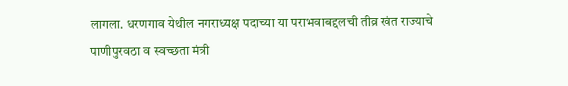लागला. धरणगाव येथील नगराध्यक्ष पदाच्या या पराभवाबद्दलची तीव्र खंत राज्याचे पाणीपुरवठा व स्वच्छता मंत्री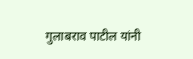गुलाबराव पाटील यांनी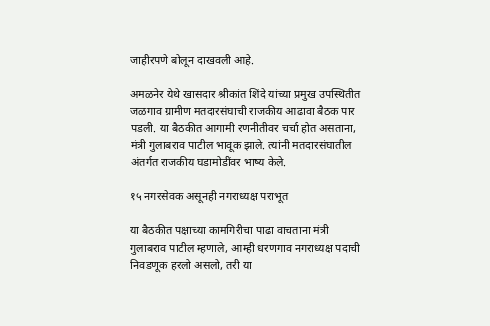जाहीरपणे बोलून दाखवली आहे.

अमळनेर येथे खासदार श्रीकांत शिंदे यांच्या प्रमुख उपस्थितीत जळगाव ग्रामीण मतदारसंघाची राजकीय आढावा बैठक पार पडली. या बैठकीत आगामी रणनीतीवर चर्चा होत असताना, मंत्री गुलाबराव पाटील भावूक झाले. त्यांनी मतदारसंघातील अंतर्गत राजकीय घडामोडींवर भाष्य केले.

१५ नगरसेवक असूनही नगराध्यक्ष पराभूत

या बैठकीत पक्षाच्या कामगिरीचा पाढा वाचताना मंत्री गुलाबराव पाटील म्हणाले, आम्ही धरणगाव नगराध्यक्ष पदाची निवडणूक हरलो असलो, तरी या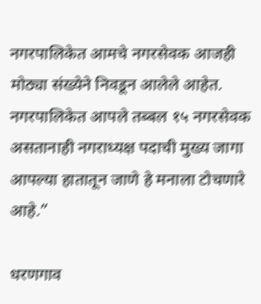नगरपालिकेत आमचे नगरसेवक आजही मोठ्या संख्येने निवडून आलेले आहेत. नगरपालिकेत आपले तब्बल १५ नगरसेवक असतानाही नगराध्यक्ष पदाची मुख्य जागा आपल्या हातातून जाणे हे मनाला टोचणारे आहे.”

धरणगाव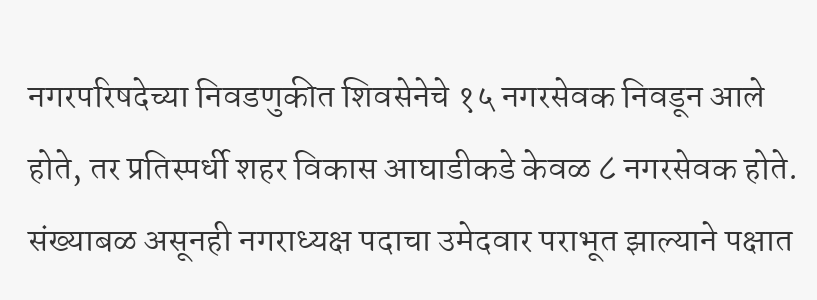नगरपरिषदेच्या निवडणुकीत शिवसेनेचे १५ नगरसेवक निवडून आले होते, तर प्रतिस्पर्धी शहर विकास आघाडीकडे केवळ ८ नगरसेवक होते. संख्याबळ असूनही नगराध्यक्ष पदाचा उमेदवार पराभूत झाल्याने पक्षात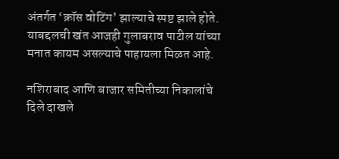अंतर्गत ‘क्रॉस वोटिंग’ झाल्याचे स्पष्ट झाले होते. याबद्दलची खंत आजही गुलाबराव पाटील यांच्या मनात कायम असल्याचे पाहायला मिळत आहे.

नशिराबाद आणि बाजार समितीच्या निकालांचे दिले दाखले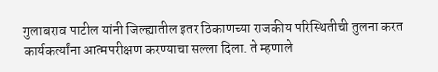गुलाबराव पाटील यांनी जिल्ह्यातील इतर ठिकाणच्या राजकीय परिस्थितीची तुलना करत कार्यकर्त्यांना आत्मपरीक्षण करण्याचा सल्ला दिला. ते म्हणाले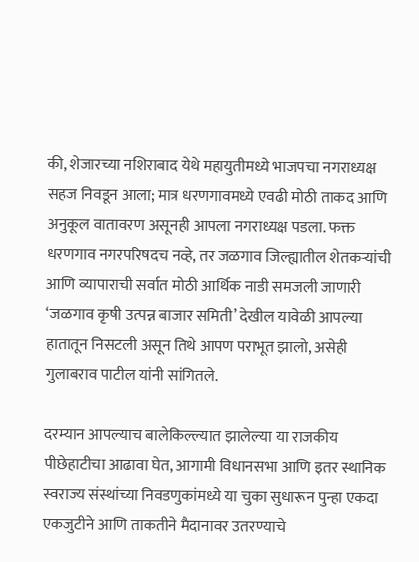की, शेजारच्या नशिराबाद येथे महायुतीमध्ये भाजपचा नगराध्यक्ष सहज निवडून आला; मात्र धरणगावमध्ये एवढी मोठी ताकद आणि अनुकूल वातावरण असूनही आपला नगराध्यक्ष पडला. फक्त धरणगाव नगरपरिषदच नव्हे, तर जळगाव जिल्ह्यातील शेतकऱ्यांची आणि व्यापाराची सर्वात मोठी आर्थिक नाडी समजली जाणारी ‘जळगाव कृषी उत्पन्न बाजार समिती’ देखील यावेळी आपल्या हातातून निसटली असून तिथे आपण पराभूत झालो, असेही गुलाबराव पाटील यांनी सांगितले.

दरम्यान आपल्याच बालेकिल्ल्यात झालेल्या या राजकीय पीछेहाटीचा आढावा घेत, आगामी विधानसभा आणि इतर स्थानिक स्वराज्य संस्थांच्या निवडणुकांमध्ये या चुका सुधारून पुन्हा एकदा एकजुटीने आणि ताकतीने मैदानावर उतरण्याचे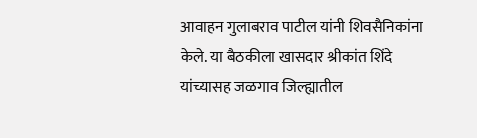आवाहन गुलाबराव पाटील यांनी शिवसैनिकांना केले. या बैठकीला खासदार श्रीकांत शिंदे यांच्यासह जळगाव जिल्ह्यातील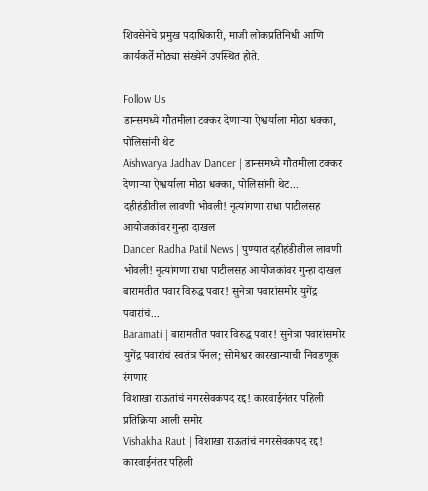शिवसेनेचे प्रमुख पदाधिकारी, माजी लोकप्रतिनिधी आणि कार्यकर्ते मोठ्या संख्येने उपस्थित होते.

Follow Us
डान्समध्ये गौतमीला टक्कर देणाऱ्या ऐश्वर्याला मोठा धक्का, पोलिसांनी थेट
Aishwarya Jadhav Dancer | डान्समध्ये गौतमीला टक्कर देणाऱ्या ऐश्वर्याला मोठा धक्का, पोलिसांनी थेट...
दहीहंडीतील लावणी भोवली! नृत्यांगणा राधा पाटीलसह आयोजकांवर गुन्हा दाखल
Dancer Radha Patil News | पुण्यात दहीहंडीतील लावणी भोवली! नृत्यांगणा राधा पाटीलसह आयोजकांवर गुन्हा दाखल
बारामतीत पवार विरुद्ध पवार! सुनेत्रा पवारांसमोर युगेंद्र पवारांचं...
Baramati | बारामतीत पवार विरुद्ध पवार! सुनेत्रा पवारांसमोर युगेंद्र पवारांचं स्वतंत्र पॅनल; सोमेश्वर कारखान्याची निवडणूक रंगणार
विशाखा राऊतांचं नगरसेवकपद रद्द! कारवाईनंतर पहिली प्रतिक्रिया आली समोर
Vishakha Raut | विशाखा राऊतांचं नगरसेवकपद रद्द! कारवाईनंतर पहिली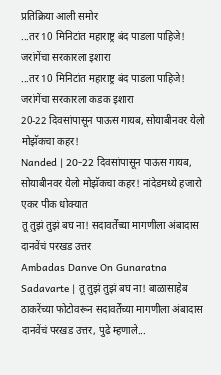प्रतिक्रिया आली समोर
...तर 10 मिनिटांत महाराष्ट्र बंद पाडला पाहिजे! जरांगेंचा सरकारला इशारा
...तर 10 मिनिटांत महाराष्ट्र बंद पाडला पाहिजे! जरांगेंचा सरकारला कडक इशारा
20-22 दिवसांपासून पाऊस गायब, सोयाबीनवर येलो मोझॅकचा कहर!
Nanded | 20-22 दिवसांपासून पाऊस गायब, सोयाबीनवर येलो मोझॅकचा कहर! नांदेडमध्ये हजारो एकर पीक धोक्यात
तू तुझं तुझं बघ ना! सदावर्तेंच्या मागणीला अंबादास दानवेंचं परखड उत्तर
Ambadas Danve On Gunaratna Sadavarte | तू तुझं तुझं बघ ना! बाळासाहेब ठाकरेंच्या फोटोवरून सदावर्तेंच्या मागणीला अंबादास दानवेंचं परखड उत्तर, पुढे म्हणाले...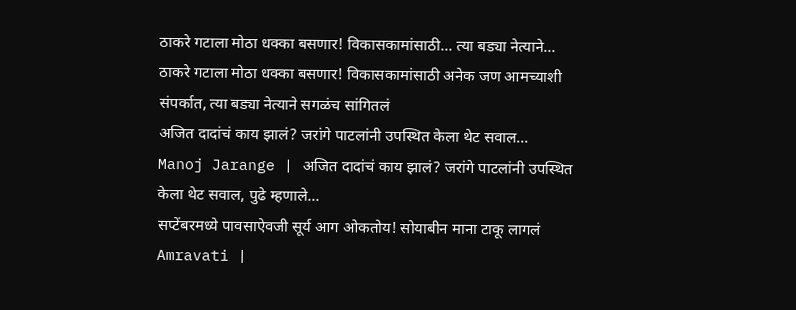ठाकरे गटाला मोठा धक्का बसणार! विकासकामांसाठी... त्या बड्या नेत्याने...
ठाकरे गटाला मोठा धक्का बसणार! विकासकामांसाठी अनेक जण आमच्याशी संपर्कात, त्या बड्या नेत्याने सगळंच सांगितलं
अजित दादांचं काय झालं? जरांगे पाटलांनी उपस्थित केला थेट सवाल...
Manoj Jarange | अजित दादांचं काय झालं? जरांगे पाटलांनी उपस्थित केला थेट सवाल, पुढे म्हणाले...
सप्टेंबरमध्ये पावसाऐवजी सूर्य आग ओकतोय! सोयाबीन माना टाकू लागलं
Amravati |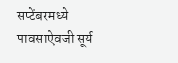सप्टेंबरमध्ये पावसाऐवजी सूर्य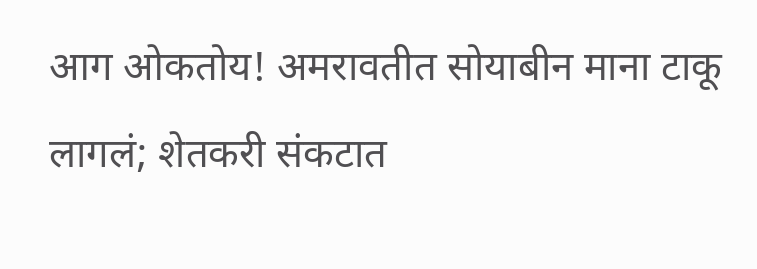आग ओकतोय! अमरावतीत सोयाबीन माना टाकू लागलं; शेतकरी संकटात